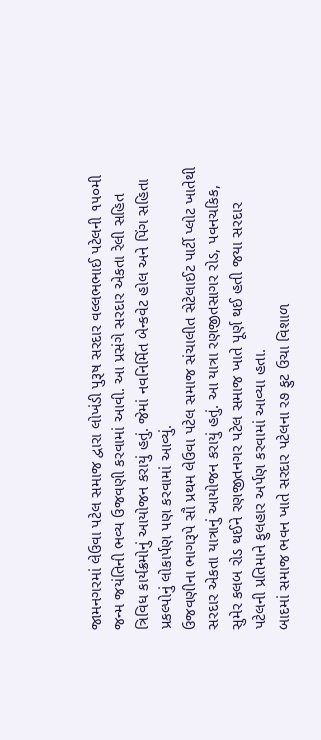જામનગરમાં લેઉવા પટેલ સમાજ દ્વારા લોખંડી પુરૂષ સરદાર વલ્લભભાઈ પટેલની ૧૫૦મી જન્મ જયંતિની ભવ્ય ઉજવણી કરવામાં આવી. આ પ્રસંગે સરદાર એકતા રેલી સહિત ત્રિવિધ કાર્યક્રમોનું આયોજન કરાયું હતું. જેમાં નવનિર્મિત બેન્કવેટ હોલ અને પિંગ સહિતા પ્રકલ્પોનું લોકાર્પણ પણ કરવામાં આવ્યું.
ઉજવણીના ભાગરૂપે સૌ પ્રથમ લેઉવા પટેલ સમાજ સંચાલીત સેટેલાઈટ પાર્ટી પ્લોટ ખાતેથી સરદાર એકતા યાત્રાનું આયોજન કરાયું હતું. આ યાત્રા રણજીતસાગર રોડ, પવનચકિક, સુમેર કલબ રોડ થઈને રણજીતનગર પટેલ સમાજ ખાતે પૂર્ણ થઈ હતી જયા સરદાર પટેલની પ્રતિમાને ફુલહાર અર્પણ કરવામાં આવ્યા હતા.
બાદમાં સમાજ ભવન ખાતે સરદાર પટેલના ર૭ ફુટ ઉચા વિશાળ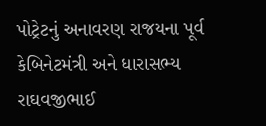પોટ્રેટનું અનાવરણ રાજયના પૂર્વ કેબિનેટમંત્રી અને ધારાસભ્ય રાઘવજીભાઈ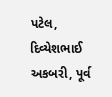પટેલ, દિવ્યેશભાઈ અકબરી, પૂર્વ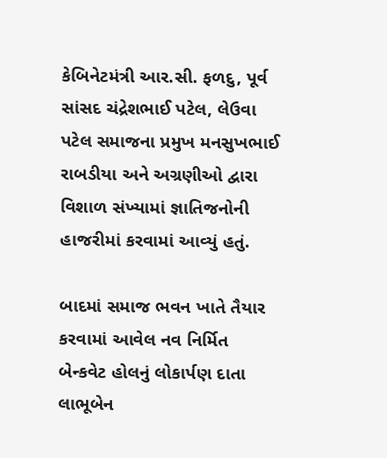કેબિનેટમંત્રી આર.સી. ફળદુ, પૂર્વ સાંસદ ચંદ્રેશભાઈ પટેલ, લેઉવા પટેલ સમાજના પ્રમુખ મનસુખભાઈ રાબડીયા અને અગ્રણીઓ દ્વારા વિશાળ સંખ્યામાં જ્ઞાતિજનોની હાજરીમાં કરવામાં આવ્યું હતું.

બાદમાં સમાજ ભવન ખાતે તૈયાર કરવામાં આવેલ નવ નિર્મિત બેન્કવેટ હોલનું લોકાર્પણ દાતા લાભૂબેન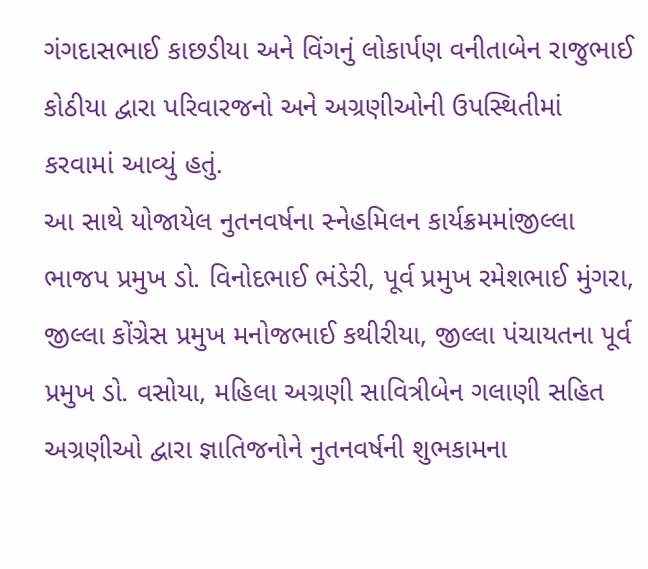ગંગદાસભાઈ કાછડીયા અને વિંગનું લોકાર્પણ વનીતાબેન રાજુભાઈ કોઠીયા દ્વારા પરિવારજનો અને અગ્રણીઓની ઉપસ્થિતીમાં કરવામાં આવ્યું હતું.
આ સાથે યોજાયેલ નુતનવર્ષના સ્નેહમિલન કાર્યક્રમમાંજીલ્લા ભાજપ પ્રમુખ ડો. વિનોદભાઈ ભંડેરી, પૂર્વ પ્રમુખ રમેશભાઈ મુંગરા, જીલ્લા કોંગ્રેસ પ્રમુખ મનોજભાઈ કથીરીયા, જીલ્લા પંચાયતના પૂર્વ પ્રમુખ ડો. વસોયા, મહિલા અગ્રણી સાવિત્રીબેન ગલાણી સહિત અગ્રણીઓ દ્વારા જ્ઞાતિજનોને નુતનવર્ષની શુભકામના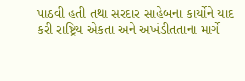પાઠવી હતી તથા સરદાર સાહેબના કાર્યોને યાદ કરી રાષ્ટ્રિય એકતા અને અખંડીતતાના માર્ગે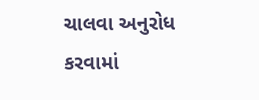ચાલવા અનુરોધ કરવામાં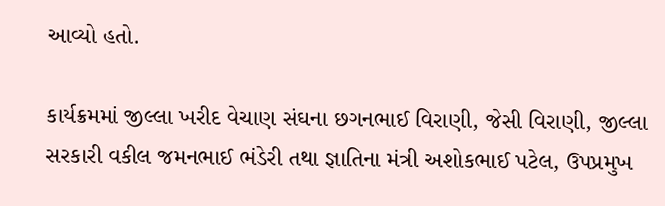આવ્યો હતો.

કાર્યક્રમમાં જીલ્લા ખરીદ વેચાણ સંઘના છગનભાઈ વિરાણી, જેસી વિરાણી, જીલ્લા સરકારી વકીલ જમનભાઈ ભંડેરી તથા જ્ઞાતિના મંત્રી અશોકભાઈ પટેલ, ઉપપ્રમુખ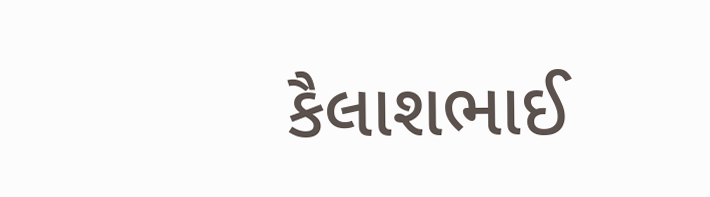કૈલાશભાઈ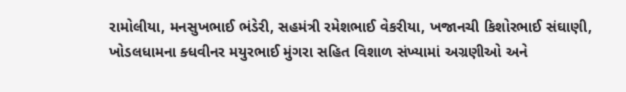રામોલીયા, મનસુખભાઈ ભંડેરી, સહમંત્રી રમેશભાઈ વેકરીયા, ખજાનચી કિશોરભાઈ સંઘાણી, ખોડલધામના ક્ધવીનર મયુરભાઈ મુંગરા સહિત વિશાળ સંખ્યામાં અગ્રણીઓ અને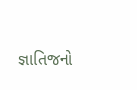જ્ઞાતિજનો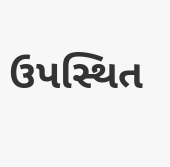ઉપસ્થિત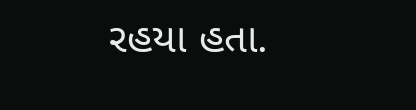રહયા હતા.